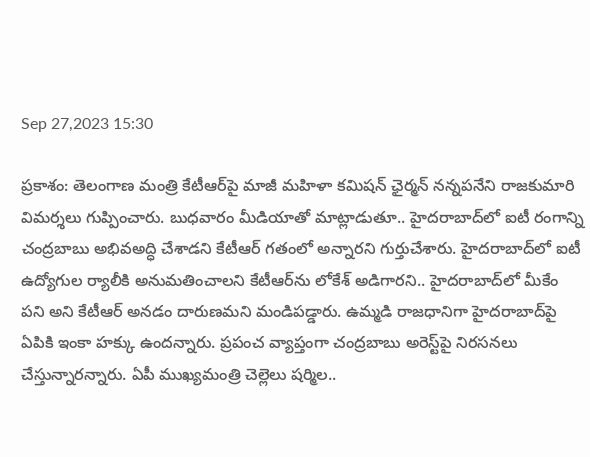Sep 27,2023 15:30

ప్రకాశం: తెలంగాణ మంత్రి కేటీఆర్‌పై మాజీ మహిళా కమిషన్‌ ఛైర్మన్‌ నన్నపనేని రాజకుమారి విమర్శలు గుప్పించారు. బుధవారం మీడియాతో మాట్లాడుతూ.. హైదరాబాద్‌లో ఐటీ రంగాన్ని చంద్రబాబు అభివఅద్ధి చేశాడని కేటీఆర్‌ గతంలో అన్నారని గుర్తుచేశారు. హైదరాబాద్‌లో ఐటీ ఉద్యోగుల ర్యాలీకి అనుమతించాలని కేటీఆర్‌ను లోకేశ్‌ అడిగారని.. హైదరాబాద్‌లో మీకేం పని అని కేటీఆర్‌ అనడం దారుణమని మండిపడ్డారు. ఉమ్మడి రాజధానిగా హైదరాబాద్‌పై ఏపికి ఇంకా హక్కు ఉందన్నారు. ప్రపంచ వ్యాప్తంగా చంద్రబాబు అరెస్ట్‌పై నిరసనలు చేస్తున్నారన్నారు. ఏపీ ముఖ్యమంత్రి చెల్లెలు షర్మిల..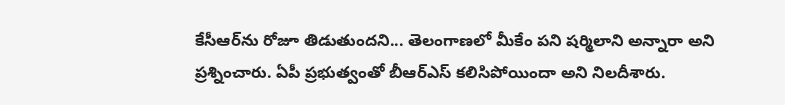కేసీఆర్‌ను రోజూ తిడుతుందని... తెలంగాణలో మీకేం పని షర్మిలాని అన్నారా అని ప్రశ్నించారు. ఏపీ ప్రభుత్వంతో బీఆర్‌ఎస్‌ కలిసిపోయిందా అని నిలదీశారు.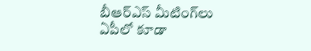బీఆర్‌ఎస్‌ మీటింగ్‌లు ఏపీలో కూడా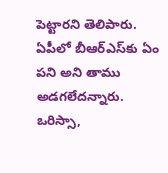పెట్టారని తెలిపారు. ఏపీలో బీఆర్‌ఎస్‌కు ఏం పని అని తాము అడగలేదన్నారు. ఒరిస్సా,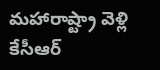మహారాష్ట్రా వెళ్లి కేసీఆర్‌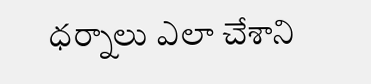ధర్నాలు ఎలా చేశాని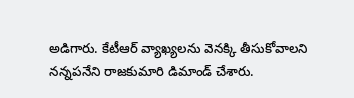అడిగారు. కేటీఆర్‌ వ్యాఖ్యలను వెనక్కి తీసుకోవాలని నన్నపనేని రాజకుమారి డిమాండ్‌ చేశారు.